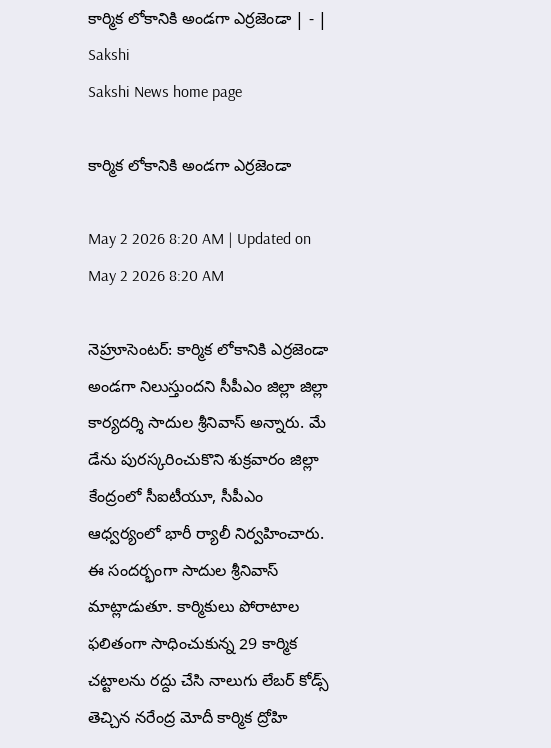కార్మిక లోకానికి అండగా ఎర్రజెండా | - | Sakshi
Sakshi News home page

కార్మిక లోకానికి అండగా ఎర్రజెండా

May 2 2026 8:20 AM | Updated on May 2 2026 8:20 AM

నెహ్రూసెంటర్‌: కార్మిక లోకానికి ఎర్రజెండా అండగా నిలుస్తుందని సీపీఎం జిల్లా జిల్లా కార్యదర్శి సాదుల శ్రీనివాస్‌ అన్నారు. మే డేను పురస్కరించుకొని శుక్రవారం జిల్లా కేంద్రంలో సీఐటీయూ, సీపీఎం ఆధ్వర్యంలో భారీ ర్యాలీ నిర్వహించారు. ఈ సందర్భంగా సాదుల శ్రీనివాస్‌ మాట్లాడుతూ. కార్మికులు పోరాటాల ఫలితంగా సాధించుకున్న 29 కార్మిక చట్టాలను రద్దు చేసి నాలుగు లేబర్‌ కోడ్స్‌ తెచ్చిన నరేంద్ర మోదీ కార్మిక ద్రోహి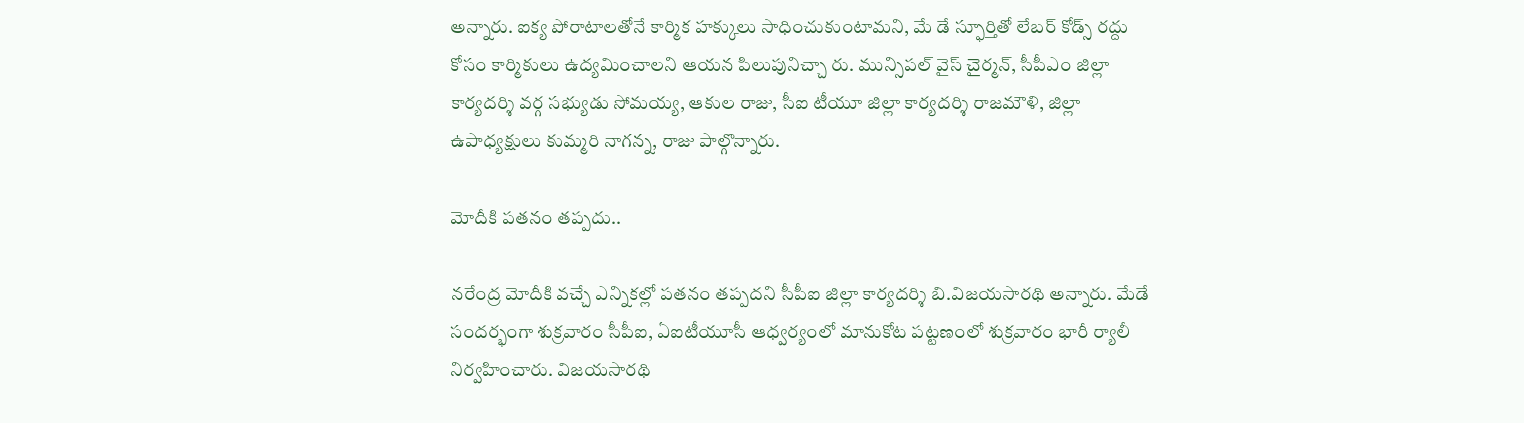అన్నారు. ఐక్య పోరాటాలతోనే కార్మిక హక్కులు సాధించుకుంటామని, మే డే స్ఫూర్తితో లేబర్‌ కోడ్స్‌ రద్దు కోసం కార్మికులు ఉద్యమించాలని ఆయన పిలుపునిచ్చా రు. మున్సిపల్‌ వైస్‌ చైర్మన్‌, సీపీఎం జిల్లా కార్యదర్శి వర్గ సభ్యుడు సోమయ్య, ఆకుల రాజు, సీఐ టీయూ జిల్లా కార్యదర్శి రాజమౌళి, జిల్లా ఉపాధ్యక్షులు కుమ్మరి నాగన్న, రాజు పాల్గొన్నారు.

మోదీకి పతనం తప్పదు..

నరేంద్ర మోదీకి వచ్చే ఎన్నికల్లో పతనం తప్పదని సీపీఐ జిల్లా కార్యదర్శి బి.విజయసారథి అన్నారు. మేడే సందర్భంగా శుక్రవారం సీపీఐ, ఏఐటీయూసీ ఆధ్వర్యంలో మానుకోట పట్టణంలో శుక్రవారం భారీ ర్యాలీ నిర్వహించారు. విజయసారథి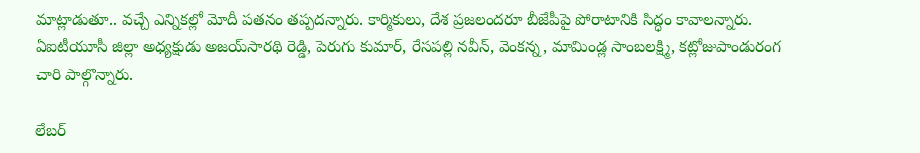మాట్లాడుతూ.. వచ్చే ఎన్నికల్లో మోదీ పతనం తప్పదన్నారు. కార్మికులు, దేశ ప్రజలందరూ బీజేపీపై పోరాటానికి సిద్ధం కావాలన్నారు. ఏఐటీయూసీ జిల్లా అధ్యక్షుడు అజయ్‌సారథి రెడ్డి, పెరుగు కుమార్‌, రేసపల్లి నవీన్‌, వెంకన్న, మామిండ్ల సాంబలక్ష్మి, కట్లోజుపాండురంగ చారి పాల్గొన్నారు.

లేబర్‌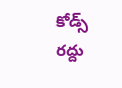కోడ్స్‌ రద్దు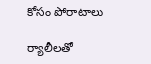కోసం పోరాటాలు

ర్యాలీలతో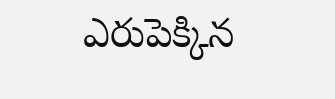ఎరుపెక్కిన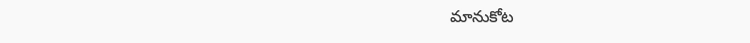మానుకోట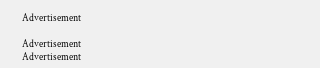Advertisement

Advertisement
Advertisement